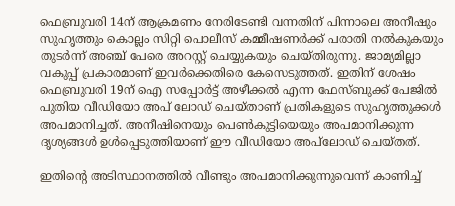ഫെബ്രുവരി 14ന് ആക്രമണം നേരിടേണ്ടി വന്നതിന് പിന്നാലെ അനീഷും സുഹൃത്തും കൊല്ലം സിറ്റി പൊലീസ് കമ്മീഷണര്‍ക്ക് പരാതി നല്‍കുകയും തുടര്‍ന്ന് അഞ്ച് പേരെ അറസ്റ്റ് ചെയ്യുകയും ചെയ്തിരുന്നു. ജാമ്യമില്ലാ വകുപ്പ് പ്രകാരമാണ് ഇവര്‍ക്കെതിരെ കേസെടുത്തത്. ഇതിന് ശേഷം ഫെബ്രുവരി 19ന് ഐ സപ്പോര്‍ട്ട് അഴീക്കല്‍ എന്ന ഫേസ്ബുക്ക് പേജില്‍ പുതിയ വീഡിയോ അപ് ലോഡ് ചെയ്താണ് പ്രതികളുടെ സുഹൃത്തുക്കള്‍ അപമാനിച്ചത്. അനീഷിനെയും പെണ്‍കുട്ടിയെയും അപമാനിക്കുന്ന ദൃശ്യങ്ങള്‍ ഉള്‍പ്പെടുത്തിയാണ് ഈ വീഡിയോ അപ്‍ലോഡ് ചെയ്തത്.

ഇതിന്റെ അടിസ്ഥാനത്തില്‍ വീണ്ടും അപമാനിക്കുന്നുവെന്ന് കാണിച്ച്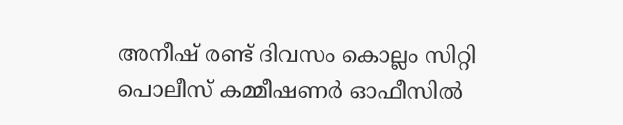അനീഷ് രണ്ട് ദിവസം കൊല്ലം സിറ്റി പൊലീസ് കമ്മീഷണര്‍ ഓഫീസില്‍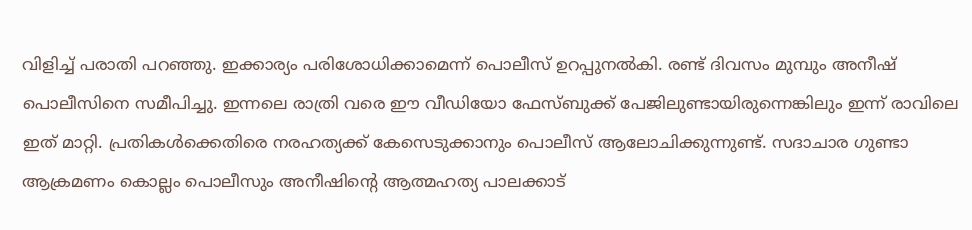വിളിച്ച് പരാതി പറഞ്ഞു. ഇക്കാര്യം പരിശോധിക്കാമെന്ന് പൊലീസ് ഉറപ്പുനല്‍കി. രണ്ട് ദിവസം മുമ്പും അനീഷ് പൊലീസിനെ സമീപിച്ചു. ഇന്നലെ രാത്രി വരെ ഈ വീഡിയോ ഫേസ്ബുക്ക് പേജിലുണ്ടായിരുന്നെങ്കിലും ഇന്ന് രാവിലെ ഇത് മാറ്റി. പ്രതികള്‍ക്കെതിരെ നരഹത്യക്ക് കേസെടുക്കാനും പൊലീസ് ആലോചിക്കുന്നുണ്ട്. സദാചാര ഗുണ്ടാ ആക്രമണം കൊല്ലം പൊലീസും അനീഷിന്റെ ആത്മഹത്യ പാലക്കാട്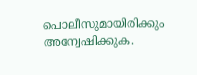പൊലീസുമായിരിക്കും അന്വേഷിക്കുക.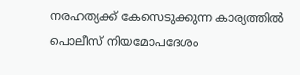നരഹത്യക്ക് കേസെടുക്കുന്ന കാര്യത്തില്‍ പൊലീസ് നിയമോപദേശം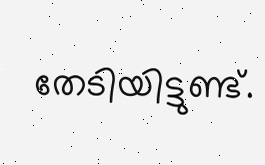തേടിയിട്ടുണ്ട്.